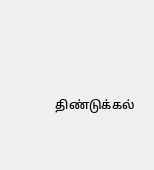திண்டுக்கல்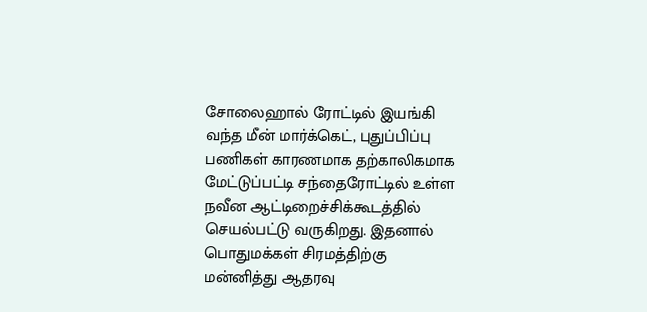சோலைஹால் ரோட்டில் இயங்கி வந்த மீன் மார்க்கெட், புதுப்பிப்பு பணிகள் காரணமாக தற்காலிகமாக மேட்டுப்பட்டி சந்தைரோட்டில் உள்ள நவீன ஆட்டிறைச்சிக்கூடத்தில் செயல்பட்டு வருகிறது. இதனால் பொதுமக்கள் சிரமத்திற்கு மன்னித்து ஆதரவு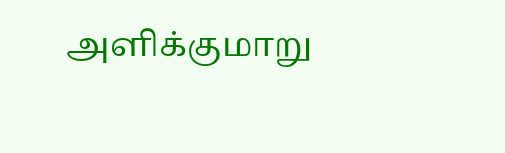அளிக்குமாறு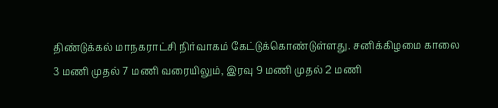திண்டுக்கல் மாநகராட்சி நிர்வாகம் கேட்டுக்கொண்டுள்ளது. சனிக்கிழமை காலை 3 மணி முதல் 7 மணி வரையிலும், இரவு 9 மணி முதல் 2 மணி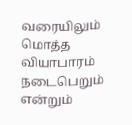வரையிலும் மொத்த வியாபாரம் நடைபெறும் என்றும்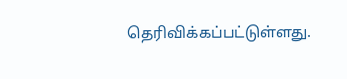தெரிவிக்கப்பட்டுள்ளது.